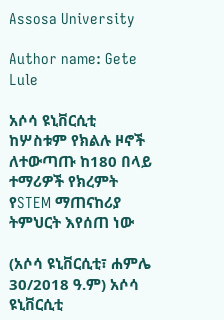Assosa University

Author name: Gete Lule

አሶሳ ዩኒቨርሲቲ ከሦስቱም የክልሉ ዞኖች ለተውጣጡ ከ180 በላይ ተማሪዎች የክረምት የSTEM ማጠናከሪያ ትምህርት እየሰጠ ነው

(አሶሳ ዩኒቨርሲቲ፣ ሐምሌ 30/2018 ዓ.ም) አሶሳ ዩኒቨርሲቲ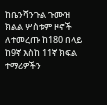ከቤንሻንጉል ጉሙዝ ክልል ሦስቱም ዞኖች ለተመረጡ ከ180 በላይ ከ9ኛ እስከ 11ኛ ክፍል ተማሪዎችን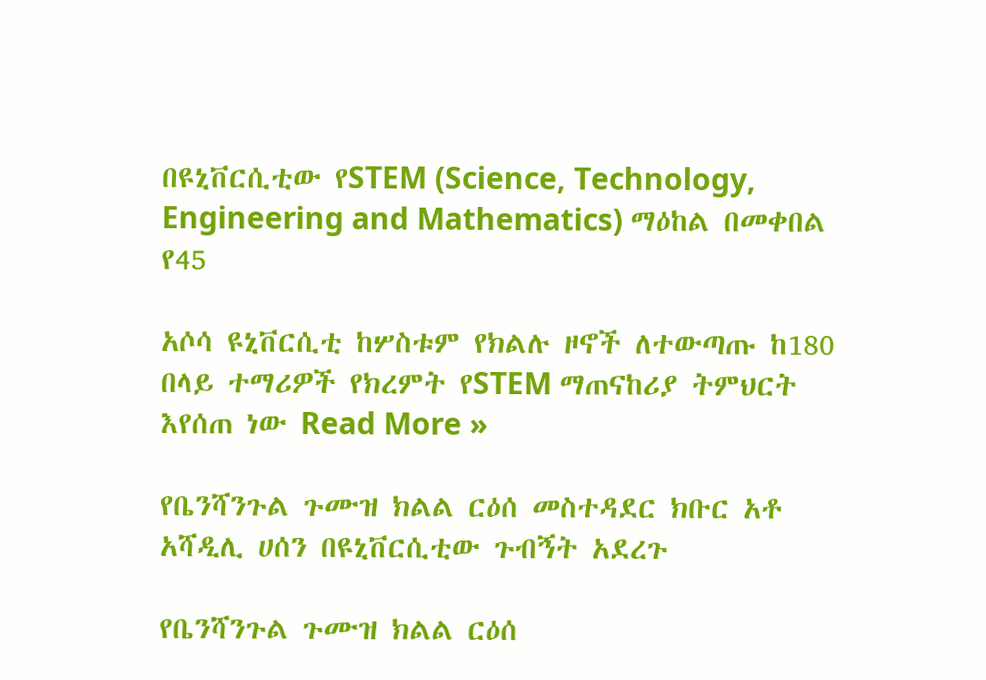በዩኒቨርሲቲው የSTEM (Science, Technology, Engineering and Mathematics) ማዕከል በመቀበል የ45

አሶሳ ዩኒቨርሲቲ ከሦስቱም የክልሉ ዞኖች ለተውጣጡ ከ180 በላይ ተማሪዎች የክረምት የSTEM ማጠናከሪያ ትምህርት እየሰጠ ነው Read More »

የቤንሻንጉል ጉሙዝ ክልል ርዕሰ መስተዳደር ክቡር አቶ አሻዲሊ ሀሰን በዩኒቨርሲቲው ጉብኝት አደረጉ

የቤንሻንጉል ጉሙዝ ክልል ርዕሰ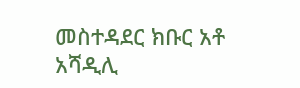መስተዳደር ክቡር አቶ አሻዲሊ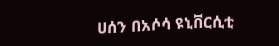ሀሰን በአሶሳ ዩኒቨርሲቲ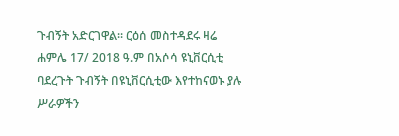ጉብኝት አድርገዋል፡፡ ርዕሰ መስተዳደሩ ዛሬ ሐምሌ 17/ 2018 ዓ.ም በአሶሳ ዩኒቨርሲቲ ባደረጉት ጉብኝት በዩኒቨርሲቲው እየተከናወኑ ያሉ ሥራዎችን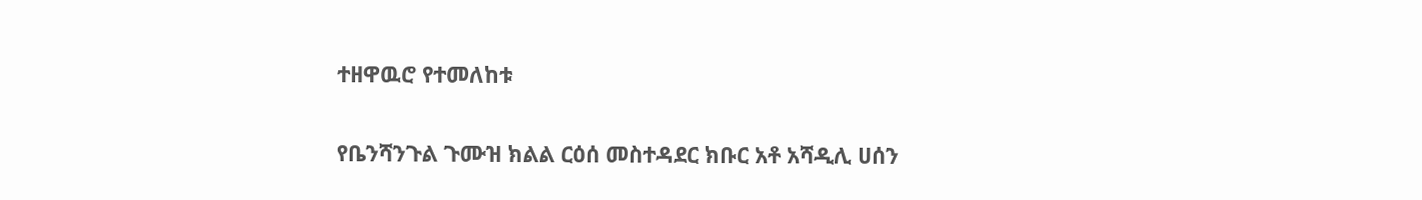ተዘዋዉሮ የተመለከቱ

የቤንሻንጉል ጉሙዝ ክልል ርዕሰ መስተዳደር ክቡር አቶ አሻዲሊ ሀሰን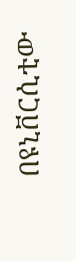በዩኒቨርሲቲው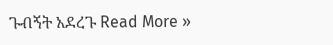ጉብኝት አደረጉ Read More »